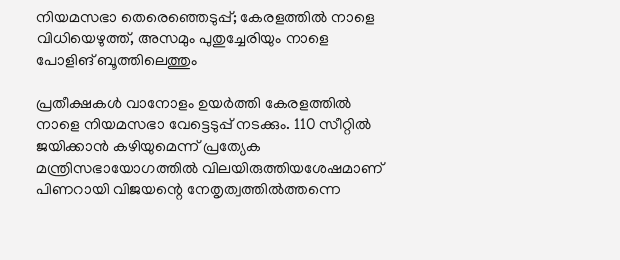നിയമസഭാ തെരെഞ്ഞെടുപ്പ്; കേരളത്തില്‍ നാളെ വിധിയെഴുത്ത്, അസമും പുതുച്ചേരിയും നാളെ പോളിങ് ബൂത്തിലെത്തും

പ്രതീക്ഷകൾ വാനോളം ഉയർത്തി കേരളത്തിൽ നാളെ നിയമസഭാ വേട്ടെടുപ്പ് നടക്കും. 110 സീറ്റിൽ ജയിക്കാൻ കഴിയുമെന്ന് പ്രത്യേക മന്ത്രിസഭായോഗത്തിൽ വിലയിരുത്തിയശേഷമാണ് പിണറായി വിജയന്റെ നേതൃത്വത്തിൽത്തന്നെ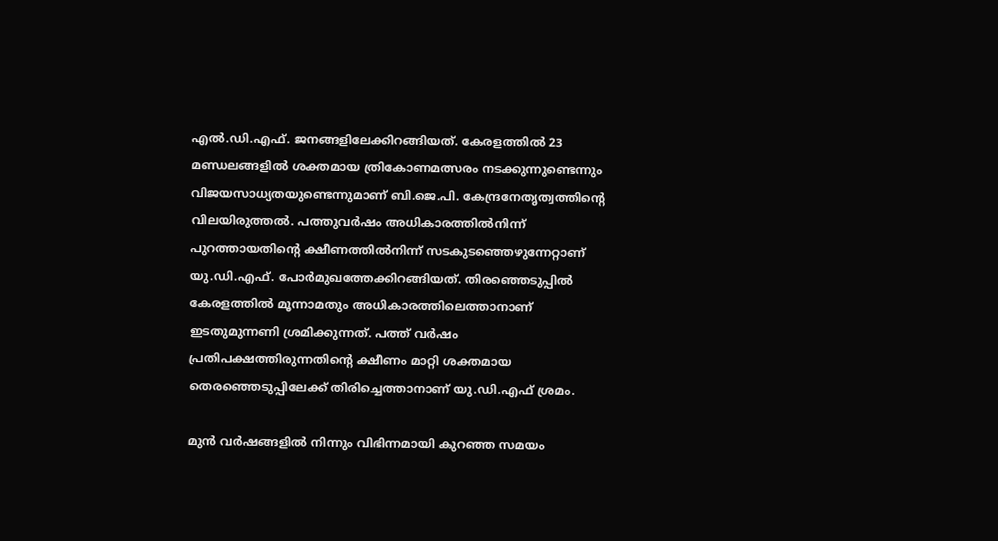എൽ.ഡി.എഫ്. ജനങ്ങളിലേക്കിറങ്ങിയത്. കേരളത്തിൽ 23 മണ്ഡലങ്ങളിൽ ശക്തമായ ത്രികോണമത്സരം നടക്കുന്നുണ്ടെന്നും വിജയസാധ്യതയുണ്ടെന്നുമാണ് ബി.ജെ.പി. കേന്ദ്രനേതൃത്വത്തിന്റെ വിലയിരുത്തൽ. പത്തുവർഷം അധികാരത്തിൽനിന്ന് പുറത്തായതിന്റെ ക്ഷീണത്തിൽനിന്ന് സടകുടഞ്ഞെഴുന്നേറ്റാണ് യു.ഡി.എഫ്. പോർമുഖത്തേക്കിറങ്ങിയത്. തിരഞ്ഞെടുപ്പില്‍ കേരളത്തില്‍ മൂന്നാമതും അധികാരത്തിലെത്താനാണ് ഇടതുമുന്നണി ശ്രമിക്കുന്നത്. പത്ത് വര്‍ഷം പ്രതിപക്ഷത്തിരുന്നതിന്റെ ക്ഷീണം മാറ്റി ശക്തമായ തെരഞ്ഞെടുപ്പിലേക്ക് തിരിച്ചെത്താനാണ് യു.ഡി.എഫ് ശ്രമം.

മുന്‍ വര്‍ഷങ്ങളില്‍ നിന്നും വിഭിന്നമായി കുറഞ്ഞ സമയം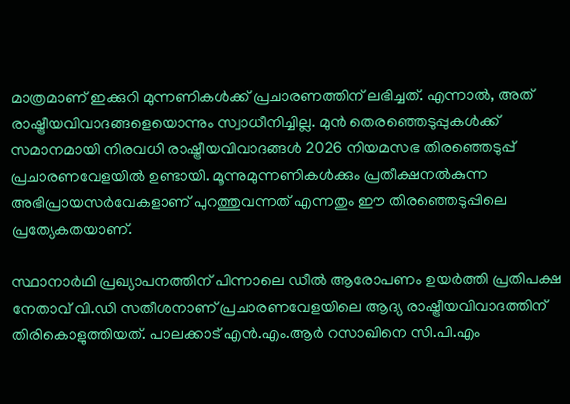മാത്രമാണ് ഇക്കുറി മുന്നണികള്‍ക്ക് പ്രചാരണത്തിന് ലഭിച്ചത്. എന്നാല്‍, അത് രാഷ്ട്രീയവിവാദങ്ങളെയൊന്നും സ്വാധീനിച്ചില്ല. മുന്‍ തെരഞ്ഞെടുപ്പുകള്‍ക്ക് സമാനമായി നിരവധി രാഷ്ട്രീയവിവാദങ്ങള്‍ 2026 നിയമസഭ തിരഞ്ഞെടുപ്പ് പ്രചാരണവേളയില്‍ ഉണ്ടായി. മൂന്നുമുന്നണികൾക്കും പ്രതീക്ഷനൽകുന്ന അഭിപ്രായസർവേകളാണ് പുറത്തുവന്നത് എന്നതും ഈ തിരഞ്ഞെടുപ്പിലെ പ്രത്യേകതയാണ്.

സ്ഥാനാര്‍ഥി പ്രഖ്യാപനത്തിന് പിന്നാലെ ഡീല്‍ ആരോപണം ഉയര്‍ത്തി പ്രതിപക്ഷ നേതാവ് വി.ഡി സതീശനാണ് പ്രചാരണവേളയിലെ ആദ്യ രാഷ്ട്രീയവിവാദത്തിന് തിരികൊളുത്തിയത്. പാലക്കാട് എന്‍.എം.ആര്‍ റസാഖിനെ സി.പി.എം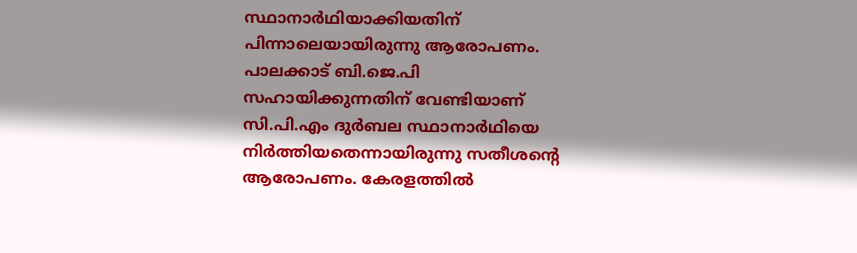സ്ഥാനാര്‍ഥിയാക്കിയതിന് പിന്നാലെയായിരുന്നു ആരോപണം. പാലക്കാട് ബി.ജെ.പി സഹായിക്കുന്നതിന് വേണ്ടിയാണ് സി.പി.എം ദുര്‍ബല സ്ഥാനാര്‍ഥിയെ നിര്‍ത്തിയതെന്നായിരുന്നു സതീശന്റെ ആരോപണം. കേരളത്തില്‍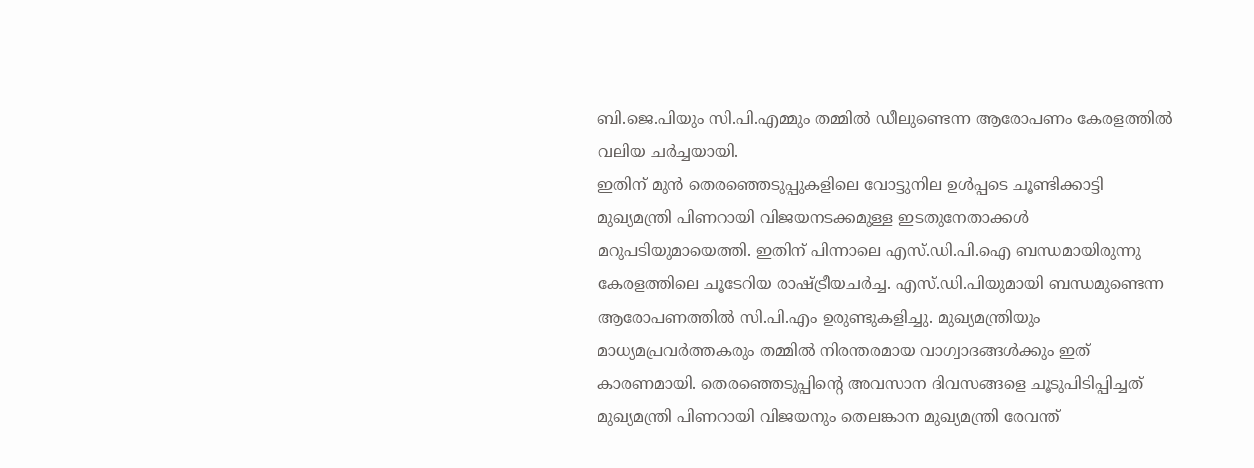ബി.ജെ.പിയും സി.പി.എമ്മും തമ്മില്‍ ഡീലുണ്ടെന്ന ആരോപണം കേരളത്തില്‍ വലിയ ചര്‍ച്ചയായി.
ഇതിന് മുന്‍ തെരഞ്ഞെടുപ്പുകളിലെ വോട്ടുനില ഉള്‍പ്പടെ ചൂണ്ടിക്കാട്ടി മുഖ്യമന്ത്രി പിണറായി വിജയനടക്കമുള്ള ഇടതുനേതാക്കള്‍ മറുപടിയുമായെത്തി. ഇതിന് പിന്നാലെ എസ്.ഡി.പി.ഐ ബന്ധമായിരുന്നു കേരളത്തിലെ ചൂടേറിയ രാഷ്ട്രീയചര്‍ച്ച. എസ്.ഡി.പിയുമായി ബന്ധമുണ്ടെന്ന ആരോപണത്തില്‍ സി.പി.എം ഉരുണ്ടുകളിച്ചു. മുഖ്യമന്ത്രിയും മാധ്യമപ്രവര്‍ത്തകരും തമ്മില്‍ നിരന്തരമായ വാഗ്വാദങ്ങള്‍ക്കും ഇത് കാരണമായി. തെരഞ്ഞെടുപ്പിന്റെ അവസാന ദിവസങ്ങളെ ചൂടുപിടിപ്പിച്ചത് മുഖ്യമന്ത്രി പിണറായി വിജയനും തെലങ്കാന മുഖ്യമന്ത്രി രേവന്ത്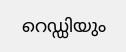റെഡ്ഡിയും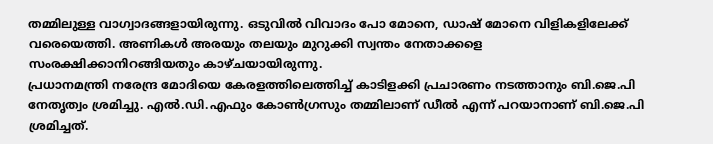തമ്മിലുള്ള വാഗ്വാദങ്ങളായിരുന്നു. ഒടുവില്‍ വിവാദം പോ മോനെ, ഡാഷ് മോനെ വിളികളിലേക്ക് വരെയെത്തി. അണികള്‍ അരയും തലയും മുറുക്കി സ്വന്തം നേതാക്കളെ സംരക്ഷിക്കാനിറങ്ങിയതും കാഴ്ചയായിരുന്നു.
പ്രധാനമന്ത്രി നരേന്ദ്ര മോദിയെ കേരളത്തിലെത്തിച്ച് കാടിളക്കി പ്രചാരണം നടത്താനും ബി.ജെ.പി നേതൃത്വം ശ്രമിച്ചു. എല്‍.ഡി.എഫും കോണ്‍ഗ്രസും തമ്മിലാണ് ഡീല്‍ എന്ന് പറയാനാണ് ബി.ജെ.പി ശ്രമിച്ചത്.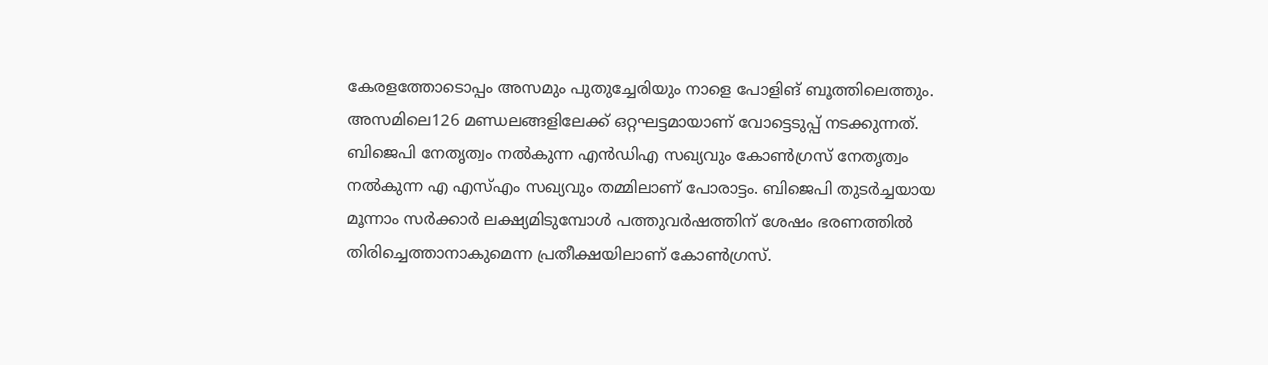കേരളത്തോടൊപ്പം അസമും പുതുച്ചേരിയും നാളെ പോളിങ് ബൂത്തിലെത്തും. അസമിലെ126 മണ്ഡലങ്ങളിലേക്ക് ഒറ്റഘട്ടമായാണ് വോട്ടെടുപ്പ് നടക്കുന്നത്. ബിജെപി നേതൃത്വം നൽകുന്ന എൻഡിഎ സഖ്യവും കോൺഗ്രസ് നേതൃത്വം നൽകുന്ന എ എസ്എം സഖ്യവും തമ്മിലാണ് പോരാട്ടം. ബിജെപി തുടർച്ചയായ മൂന്നാം സർക്കാർ ലക്ഷ്യമിടുമ്പോൾ പത്തുവർഷത്തിന് ശേഷം ഭരണത്തിൽ തിരിച്ചെത്താനാകുമെന്ന പ്രതീക്ഷയിലാണ് കോൺഗ്രസ്.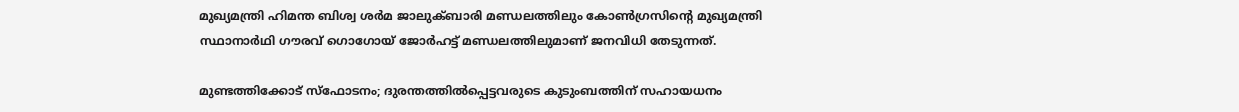മുഖ്യമന്ത്രി ഹിമന്ത ബിശ്വ ശർമ ജാലുക്ബാരി മണ്ഡലത്തിലും കോൺഗ്രസിന്റെ മുഖ്യമന്ത്രി സ്ഥാനാർഥി ഗൗരവ് ഗൊഗോയ് ജോർഹട്ട് മണ്ഡലത്തിലുമാണ് ജനവിധി തേടുന്നത്.

മുണ്ടത്തിക്കോട് സ്ഫോടനം; ദുരന്തത്തിൽപ്പെട്ടവരുടെ കുടുംബത്തിന് സഹായധനം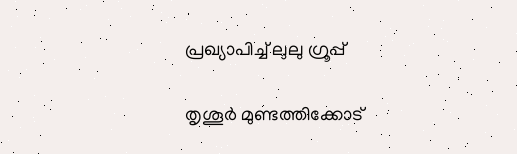പ്രഖ്യാപിച്ച് ലുലു ഗ്രൂപ്പ്

തൃശൂർ മുണ്ടത്തിക്കോട്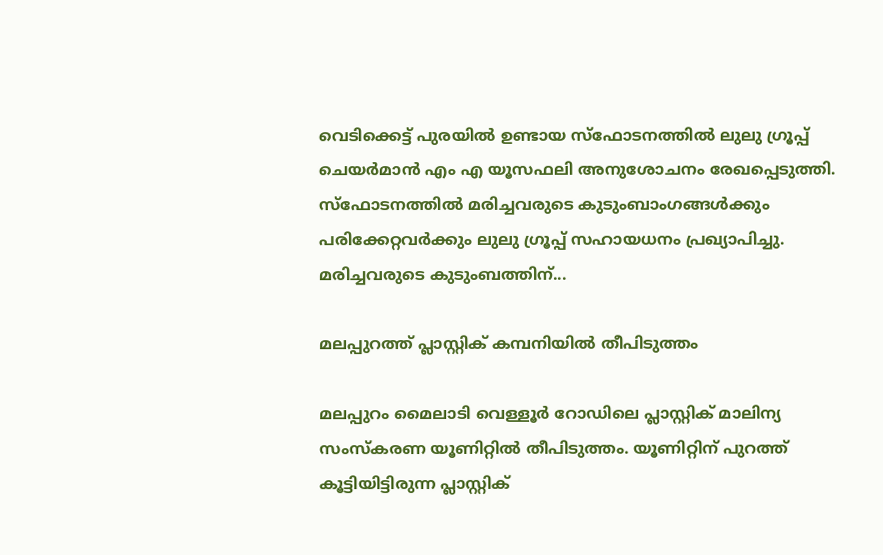വെടിക്കെട്ട് പുരയിൽ ഉണ്ടായ സ്ഫോടനത്തിൽ ലുലു ഗ്രൂപ്പ് ചെയർമാൻ എം എ യൂസഫലി അനുശോചനം രേഖപ്പെടുത്തി. സ്ഫോടനത്തിൽ മരിച്ചവരുടെ കുടുംബാംഗങ്ങള്‍ക്കും പരിക്കേറ്റവർക്കും ലുലു ഗ്രൂപ്പ് സഹായധനം പ്രഖ്യാപിച്ചു. മരിച്ചവരുടെ കുടുംബത്തിന്...

മലപ്പുറത്ത് പ്ലാസ്റ്റിക് കമ്പനിയിൽ തീപിടുത്തം

മലപ്പുറം മൈലാടി വെള്ളൂർ റോഡിലെ പ്ലാസ്റ്റിക് മാലിന്യ സംസ്‌കരണ യൂണിറ്റിൽ തീപിടുത്തം. യൂണിറ്റിന് പുറത്ത് കൂട്ടിയിട്ടിരുന്ന പ്ലാസ്റ്റിക്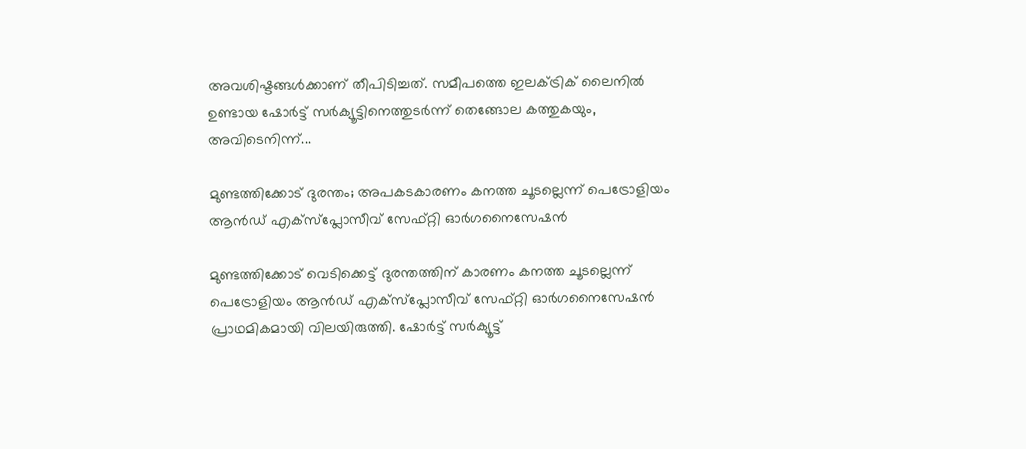അവശിഷ്ടങ്ങൾക്കാണ് തീപിടിച്ചത്. സമീപത്തെ ഇലക്ട്രിക് ലൈനിൽ ഉണ്ടായ ഷോർട്ട് സർക്യൂട്ടിനെത്തുടർന്ന് തെങ്ങോല കത്തുകയും, അവിടെനിന്ന്...

മുണ്ടത്തിക്കോട് ദുരന്തം; അപകടകാരണം കനത്ത ചൂടല്ലെന്ന് പെട്രോളിയം ആൻഡ് എക്സ്പ്ലോസീവ് സേഫ്റ്റി ഓർഗനൈസേഷൻ

മുണ്ടത്തിക്കോട് വെടിക്കെട്ട് ദുരന്തത്തിന് കാരണം കനത്ത ചൂടല്ലെന്ന് പെട്രോളിയം ആൻഡ് എക്സ്പ്ലോസീവ് സേഫ്റ്റി ഓർഗനൈസേഷൻ പ്രാഥമികമായി വിലയിരുത്തി. ഷോർട്ട് സർക്യൂട്ട്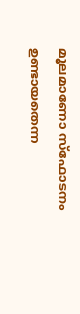മൂലമാണോ സ്ഫോടനം ഉണ്ടായതെന്ന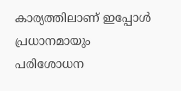കാര്യത്തിലാണ് ഇപ്പോൾ പ്രധാനമായും പരിശോധന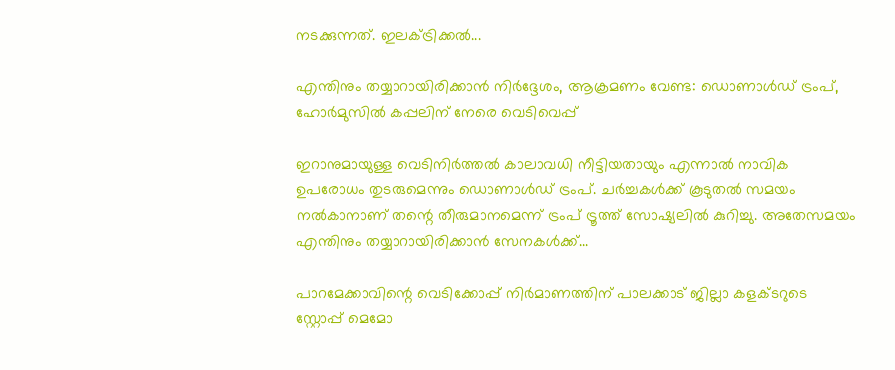നടക്കുന്നത്. ഇലക്ട്രിക്കൽ...

എന്തിനും തയ്യാറായിരിക്കാൻ നിർദ്ദേശം, ആക്രമണം വേണ്ട: ഡൊണാൾഡ് ട്രംപ്, ഹോർമുസിൽ കപ്പലിന് നേരെ വെടിവെപ്പ്

ഇറാനുമായുള്ള വെടിനിർത്തൽ കാലാവധി നീട്ടിയതായും എന്നാൽ നാവിക ഉപരോധം തുടരുമെന്നും ഡൊണാൾഡ് ട്രംപ്. ചർച്ചകൾക്ക് കൂടുതൽ സമയം നൽകാനാണ് തന്റെ തീരുമാനമെന്ന് ട്രംപ് ട്രൂത്ത് സോഷ്യലിൽ കുറിച്ചു. അതേസമയം എന്തിനും തയ്യാറായിരിക്കാൻ സേനകൾക്ക്...

പാറമേക്കാവിന്റെ വെടിക്കോപ്പ് നിർമാണത്തിന് പാലക്കാട് ജില്ലാ കളക്ടറുടെ സ്റ്റോപ്പ് മെമോ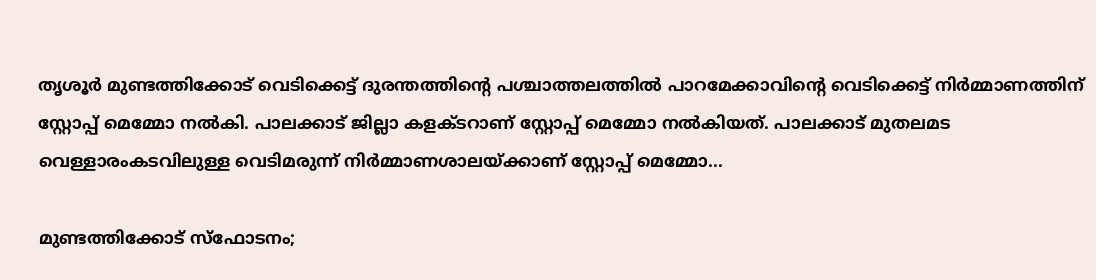തൃശൂർ മുണ്ടത്തിക്കോട് വെടിക്കെട്ട് ദുരന്തത്തിൻ്റെ പശ്ചാത്തലത്തിൽ പാറമേക്കാവിന്റെ വെടിക്കെട്ട് നിർമ്മാണത്തിന് സ്റ്റോപ്പ് മെമ്മോ നൽകി. പാലക്കാട് ജില്ലാ കളക്ടറാണ് സ്റ്റോപ്പ് മെമ്മോ നൽകിയത്. പാലക്കാട് മുതലമട വെള്ളാരംകടവിലുള്ള വെടിമരുന്ന് നിർമ്മാണശാലയ്ക്കാണ് സ്റ്റോപ്പ് മെമ്മോ...

മുണ്ടത്തിക്കോട് സ്ഫോടനം;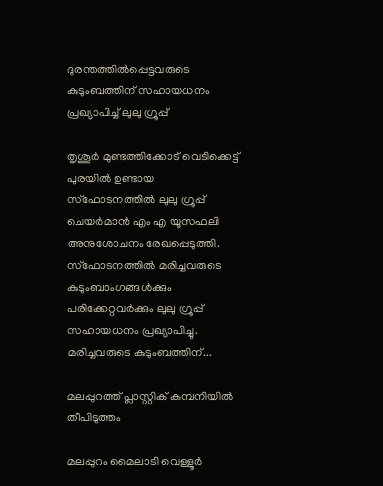ദുരന്തത്തിൽപ്പെട്ടവരുടെ കുടുംബത്തിന് സഹായധനം പ്രഖ്യാപിച്ച് ലുലു ഗ്രൂപ്പ്

തൃശൂർ മുണ്ടത്തിക്കോട് വെടിക്കെട്ട് പുരയിൽ ഉണ്ടായ സ്ഫോടനത്തിൽ ലുലു ഗ്രൂപ്പ് ചെയർമാൻ എം എ യൂസഫലി അനുശോചനം രേഖപ്പെടുത്തി. സ്ഫോടനത്തിൽ മരിച്ചവരുടെ കുടുംബാംഗങ്ങള്‍ക്കും പരിക്കേറ്റവർക്കും ലുലു ഗ്രൂപ്പ് സഹായധനം പ്രഖ്യാപിച്ചു. മരിച്ചവരുടെ കുടുംബത്തിന്...

മലപ്പുറത്ത് പ്ലാസ്റ്റിക് കമ്പനിയിൽ തീപിടുത്തം

മലപ്പുറം മൈലാടി വെള്ളൂർ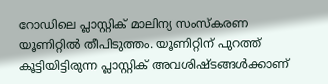റോഡിലെ പ്ലാസ്റ്റിക് മാലിന്യ സംസ്‌കരണ യൂണിറ്റിൽ തീപിടുത്തം. യൂണിറ്റിന് പുറത്ത് കൂട്ടിയിട്ടിരുന്ന പ്ലാസ്റ്റിക് അവശിഷ്ടങ്ങൾക്കാണ്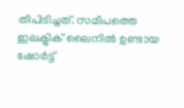തീപിടിച്ചത്. സമീപത്തെ ഇലക്ട്രിക് ലൈനിൽ ഉണ്ടായ ഷോർട്ട്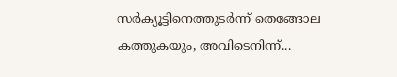സർക്യൂട്ടിനെത്തുടർന്ന് തെങ്ങോല കത്തുകയും, അവിടെനിന്ന്...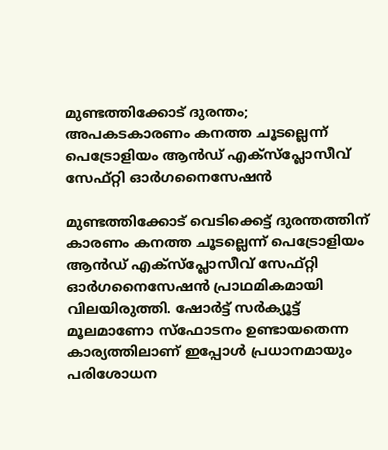മുണ്ടത്തിക്കോട് ദുരന്തം; അപകടകാരണം കനത്ത ചൂടല്ലെന്ന് പെട്രോളിയം ആൻഡ് എക്സ്പ്ലോസീവ് സേഫ്റ്റി ഓർഗനൈസേഷൻ

മുണ്ടത്തിക്കോട് വെടിക്കെട്ട് ദുരന്തത്തിന് കാരണം കനത്ത ചൂടല്ലെന്ന് പെട്രോളിയം ആൻഡ് എക്സ്പ്ലോസീവ് സേഫ്റ്റി ഓർഗനൈസേഷൻ പ്രാഥമികമായി വിലയിരുത്തി. ഷോർട്ട് സർക്യൂട്ട് മൂലമാണോ സ്ഫോടനം ഉണ്ടായതെന്ന കാര്യത്തിലാണ് ഇപ്പോൾ പ്രധാനമായും പരിശോധന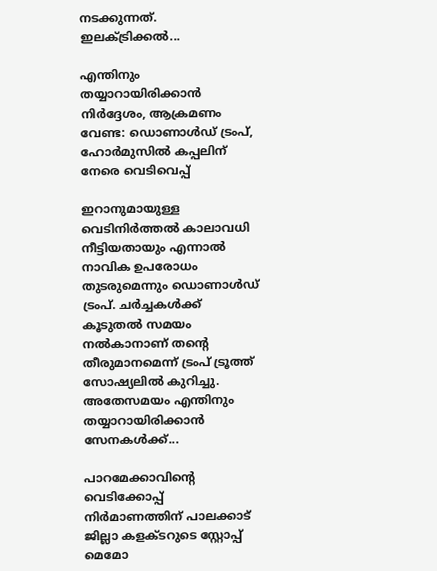നടക്കുന്നത്. ഇലക്ട്രിക്കൽ...

എന്തിനും തയ്യാറായിരിക്കാൻ നിർദ്ദേശം, ആക്രമണം വേണ്ട: ഡൊണാൾഡ് ട്രംപ്, ഹോർമുസിൽ കപ്പലിന് നേരെ വെടിവെപ്പ്

ഇറാനുമായുള്ള വെടിനിർത്തൽ കാലാവധി നീട്ടിയതായും എന്നാൽ നാവിക ഉപരോധം തുടരുമെന്നും ഡൊണാൾഡ് ട്രംപ്. ചർച്ചകൾക്ക് കൂടുതൽ സമയം നൽകാനാണ് തന്റെ തീരുമാനമെന്ന് ട്രംപ് ട്രൂത്ത് സോഷ്യലിൽ കുറിച്ചു. അതേസമയം എന്തിനും തയ്യാറായിരിക്കാൻ സേനകൾക്ക്...

പാറമേക്കാവിന്റെ വെടിക്കോപ്പ് നിർമാണത്തിന് പാലക്കാട് ജില്ലാ കളക്ടറുടെ സ്റ്റോപ്പ് മെമോ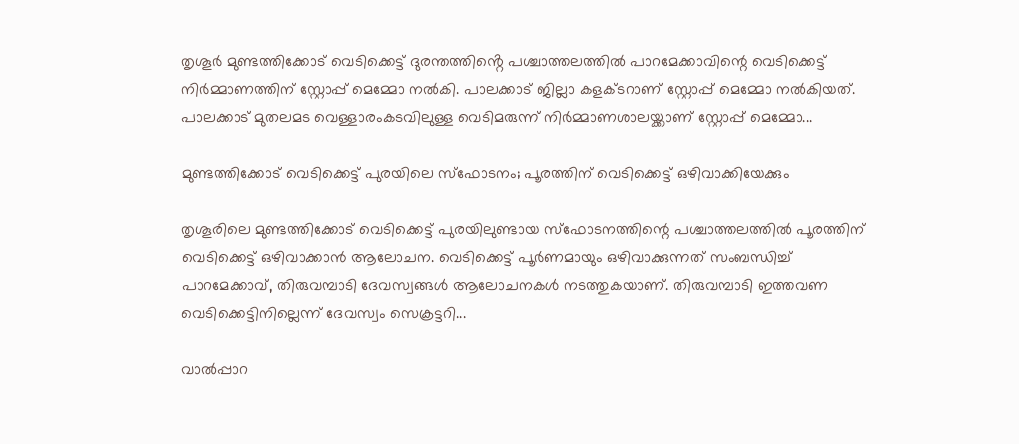തൃശൂർ മുണ്ടത്തിക്കോട് വെടിക്കെട്ട് ദുരന്തത്തിൻ്റെ പശ്ചാത്തലത്തിൽ പാറമേക്കാവിന്റെ വെടിക്കെട്ട് നിർമ്മാണത്തിന് സ്റ്റോപ്പ് മെമ്മോ നൽകി. പാലക്കാട് ജില്ലാ കളക്ടറാണ് സ്റ്റോപ്പ് മെമ്മോ നൽകിയത്. പാലക്കാട് മുതലമട വെള്ളാരംകടവിലുള്ള വെടിമരുന്ന് നിർമ്മാണശാലയ്ക്കാണ് സ്റ്റോപ്പ് മെമ്മോ...

മുണ്ടത്തിക്കോട് വെടിക്കെട്ട് പുരയിലെ സ്ഫോടനം; പൂരത്തിന് വെടിക്കെട്ട് ഒഴിവാക്കിയേക്കും

തൃശൂരിലെ മുണ്ടത്തിക്കോട് വെടിക്കെട്ട് പുരയിലുണ്ടായ സ്ഫോടനത്തിന്റെ പശ്ചാത്തലത്തിൽ പൂരത്തിന് വെടിക്കെട്ട് ഒഴിവാക്കാൻ ആലോചന. വെടിക്കെട്ട് പൂർണമായും ഒഴിവാക്കുന്നത് സംബന്ധിച്ച് പാറമേക്കാവ്, തിരുവമ്പാടി ദേവസ്വങ്ങൾ ആലോചനകൾ നടത്തുകയാണ്. തിരുവമ്പാടി ഇത്തവണ വെടിക്കെട്ടിനില്ലെന്ന് ദേവസ്വം സെക്രട്ടറി...

വാൽപ്പാറ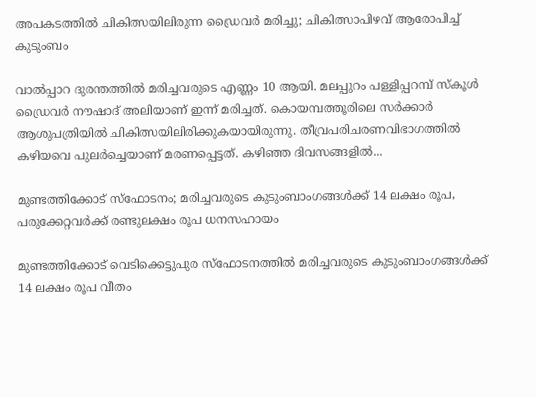അപകടത്തിൽ ചികിത്സയിലിരുന്ന ഡ്രൈവർ മരിച്ചു; ചികിത്സാപിഴവ് ആരോപിച്ച് കുടുംബം

വാൽപ്പാറ ദുരന്തത്തിൽ മരിച്ചവരുടെ എണ്ണം 10 ആയി. മലപ്പുറം പള്ളിപ്പറമ്പ് സ്കൂൾ ഡ്രൈവർ നൗഷാദ് അലിയാണ് ഇന്ന് മരിച്ചത്. കൊയമ്പത്തൂരിലെ സർക്കാർ ആശുപത്രിയിൽ ചികിത്സയിലിരിക്കുകയായിരുന്നു. തീവ്രപരിചരണവിഭാഗത്തിൽ കഴിയവെ പുലർച്ചെയാണ് മരണപ്പെട്ടത്. കഴിഞ്ഞ ദിവസങ്ങളിൽ...

മുണ്ടത്തിക്കോട് സ്ഫോടനം; മരിച്ചവരുടെ കുടുംബാംഗങ്ങള്‍ക്ക് 14 ലക്ഷം രൂപ, പരുക്കേറ്റവര്‍ക്ക് രണ്ടുലക്ഷം രൂപ ധനസഹായം

മുണ്ടത്തിക്കോട് വെടിക്കെട്ടുപുര സ്ഫോടനത്തിൽ മരിച്ചവരുടെ കുടുംബാംഗങ്ങള്‍ക്ക് 14 ലക്ഷം രൂപ വീതം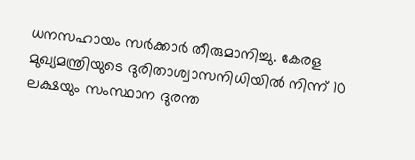ധനസഹായം സർക്കാർ തീരുമാനിച്ചു. കേരള മുഖ്യമന്ത്രിയുടെ ദുരിതാശ്വാസനിധിയിൽ നിന്ന് 10 ലക്ഷയും സംസ്ഥാന ദുരന്ത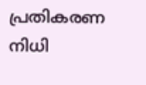പ്രതികരണ നിധി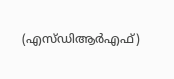(എസ്ഡിആർഎഫ്)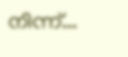നിന്ന്...